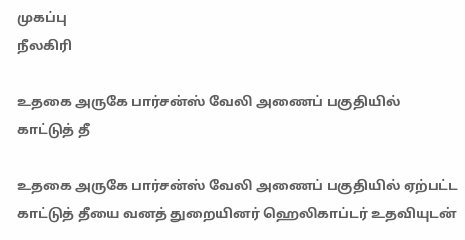முகப்பு
நீலகிரி

உதகை அருகே பார்சன்ஸ் வேலி அணைப் பகுதியில் காட்டுத் தீ

உதகை அருகே பார்சன்ஸ் வேலி அணைப் பகுதியில் ஏற்பட்ட காட்டுத் தீயை வனத் துறையினர் ஹெலிகாப்டர் உதவியுடன்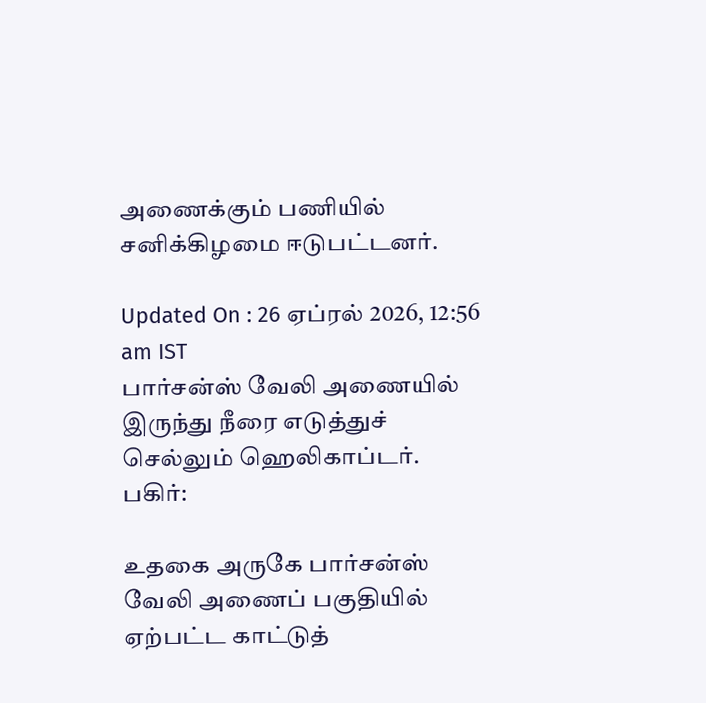அணைக்கும் பணியில் சனிக்கிழமை ஈடுபட்டனர்.

Updated On : 26 ஏப்ரல் 2026, 12:56 am IST
பார்சன்ஸ் வேலி அணையில் இருந்து நீரை எடுத்துச் செல்லும் ஹெலிகாப்டர்.
பகிர்:

உதகை அருகே பார்சன்ஸ் வேலி அணைப் பகுதியில் ஏற்பட்ட காட்டுத்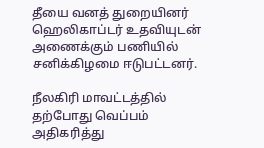தீயை வனத் துறையினர் ஹெலிகாப்டர் உதவியுடன் அணைக்கும் பணியில் சனிக்கிழமை ஈடுபட்டனர்.

நீலகிரி மாவட்டத்தில் தற்போது வெப்பம் அதிகரித்து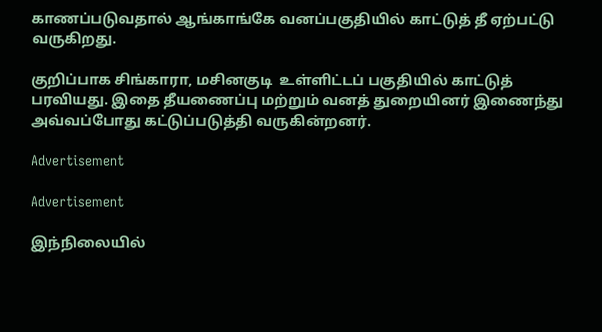காணப்படுவதால் ஆங்காங்கே வனப்பகுதியில் காட்டுத் தீ ஏற்பட்டு வருகிறது.

குறிப்பாக சிங்காரா, மசினகுடி  உள்ளிட்டப் பகுதியில் காட்டுத் பரவியது. இதை தீயணைப்பு மற்றும் வனத் துறையினர் இணைந்து அவ்வப்போது கட்டுப்படுத்தி வருகின்றனர்.

Advertisement

Advertisement

இந்நிலையில்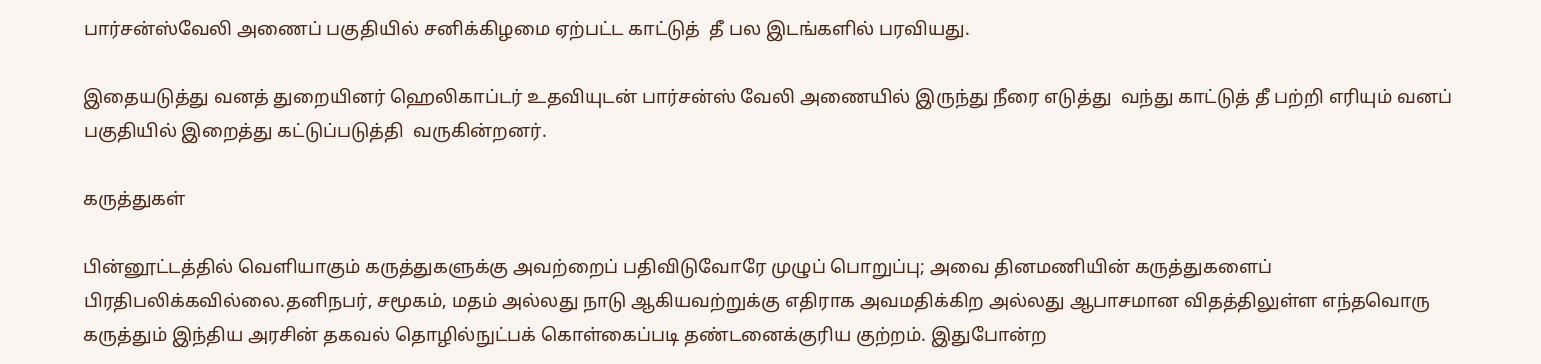பார்சன்ஸ்வேலி அணைப் பகுதியில் சனிக்கிழமை ஏற்பட்ட காட்டுத்  தீ பல இடங்களில் பரவியது.

இதையடுத்து வனத் துறையினர் ஹெலிகாப்டர் உதவியுடன் பார்சன்ஸ் வேலி அணையில் இருந்து நீரை எடுத்து  வந்து காட்டுத் தீ பற்றி எரியும் வனப் பகுதியில் இறைத்து கட்டுப்படுத்தி  வருகின்றனர்.

கருத்துகள்

பின்னூட்டத்தில் வெளியாகும் கருத்துகளுக்கு அவற்றைப் பதிவிடுவோரே முழுப் பொறுப்பு; அவை தினமணியின் கருத்துகளைப் பிரதிபலிக்கவில்லை.தனிநபர், சமூகம், மதம் அல்லது நாடு ஆகியவற்றுக்கு எதிராக அவமதிக்கிற அல்லது ஆபாசமான விதத்திலுள்ள எந்தவொரு கருத்தும் இந்திய அரசின் தகவல் தொழில்நுட்பக் கொள்கைப்படி தண்டனைக்குரிய குற்றம். இதுபோன்ற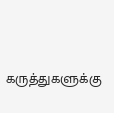கருத்துகளுக்கு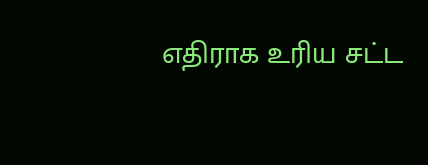எதிராக உரிய சட்ட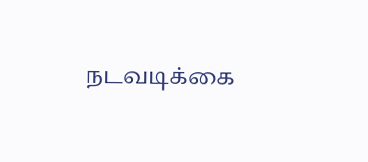நடவடிக்கை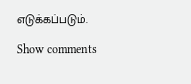எடுக்கப்படும்.

Show comments